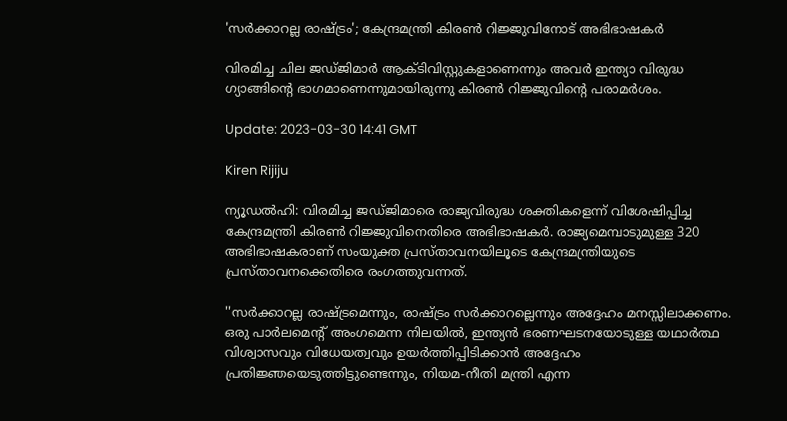'സർക്കാറല്ല രാഷ്ട്രം'; കേന്ദ്രമന്ത്രി കിരൺ റിജ്ജുവിനോട്‌ അഭിഭാഷകർ

വിരമിച്ച ചില ജഡ്ജിമാർ ആക്ടിവിസ്റ്റുകളാണെന്നും അവർ ഇന്ത്യാ വിരുദ്ധ ഗ്യാങ്ങിന്റെ ഭാഗമാണെന്നുമായിരുന്നു കിരൺ റിജ്ജുവിന്റെ പരാമർശം.

Update: 2023-03-30 14:41 GMT

Kiren Rijiju

ന്യൂഡൽഹി: വിരമിച്ച ജഡ്ജിമാരെ രാജ്യവിരുദ്ധ ശക്തികളെന്ന് വിശേഷിപ്പിച്ച കേന്ദ്രമന്ത്രി കിരൺ റിജ്ജുവിനെതിരെ അഭിഭാഷകർ. രാജ്യമെമ്പാടുമുള്ള 320 അഭിഭാഷകരാണ് സംയുക്ത പ്രസ്താവനയിലൂടെ കേന്ദ്രമന്ത്രിയുടെ പ്രസ്താവനക്കെതിരെ രംഗത്തുവന്നത്.

''സർക്കാറല്ല രാഷ്ട്രമെന്നും, രാഷ്ട്രം സർക്കാറല്ലെന്നും അദ്ദേഹം മനസ്സിലാക്കണം. ഒരു പാർലമെന്റ് അംഗമെന്ന നിലയിൽ, ഇന്ത്യൻ ഭരണഘടനയോടുള്ള യഥാർത്ഥ വിശ്വാസവും വിധേയത്വവും ഉയർത്തിപ്പിടിക്കാൻ അദ്ദേഹം പ്രതിജ്ഞയെടുത്തിട്ടുണ്ടെന്നും, നിയമ-നീതി മന്ത്രി എന്ന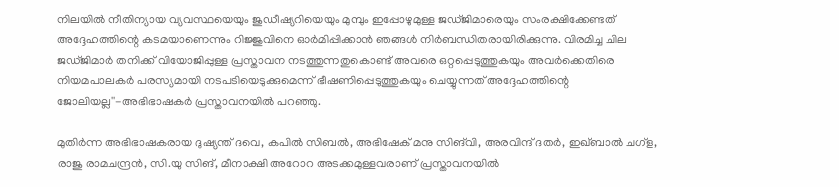നിലയിൽ നീതിന്യായ വ്യവസ്ഥയെയും ജുഡീഷ്യറിയെയും മുമ്പും ഇപ്പോഴുമുള്ള ജഡ്ജിമാരെയും സംരക്ഷിക്കേണ്ടത് അദ്ദേഹത്തിന്റെ കടമയാണെന്നും റിജ്ജുവിനെ ഓർമിപ്പിക്കാൻ ഞങ്ങൾ നിർബന്ധിതരായിരിക്കുന്നു. വിരമിച്ച ചില ജഡ്ജിമാർ തനിക്ക് വിയോജിപ്പുള്ള പ്രസ്താവന നടത്തുന്നതുകൊണ്ട് അവരെ ഒറ്റപ്പെടുത്തുകയും അവർക്കെതിരെ നിയമപാലകർ പരസ്യമായി നടപടിയെടുക്കുമെന്ന് ഭീഷണിപ്പെടുത്തുകയും ചെയ്യുന്നത് അദ്ദേഹത്തിന്റെ ജോലിയല്ല''-അഭിഭാഷകർ പ്രസ്താവനയിൽ പറഞ്ഞു.

മുതിർന്ന അഭിഭാഷകരായ ദുഷ്യന്ത് ദവെ, കപിൽ സിബൽ, അഭിഷേക് മനു സിങ്‌വി, അരവിന്ദ് ദതർ, ഇഖ്ബാൽ ചഗ്‌ള, രാജു രാമചന്ദ്രൻ, സി.യു സിങ്, മീനാക്ഷി അറോറ അടക്കമുള്ളവരാണ് പ്രസ്താവനയിൽ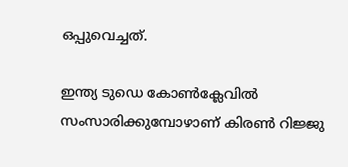ഒപ്പുവെച്ചത്.

ഇന്ത്യ ടുഡെ കോൺക്ലേവിൽ സംസാരിക്കുമ്പോഴാണ് കിരൺ റിജ്ജു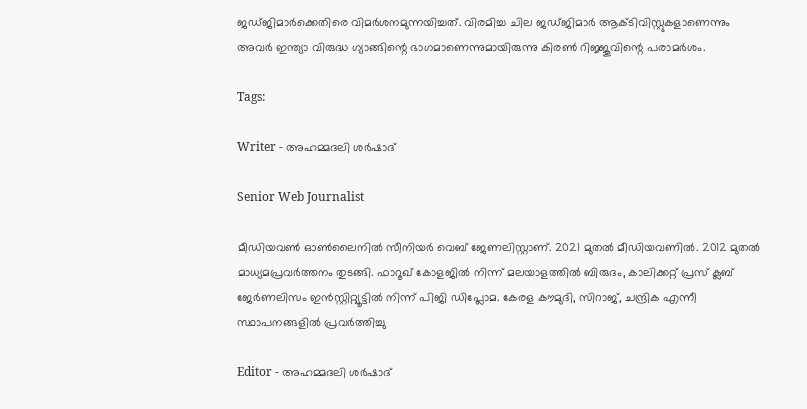ജഡ്ജിമാർക്കെതിരെ വിമർശനമുന്നയിച്ചത്. വിരമിച്ച ചില ജഡ്ജിമാർ ആക്ടിവിസ്റ്റുകളാണെന്നും അവർ ഇന്ത്യാ വിരുദ്ധ ഗ്യാങ്ങിന്റെ ഭാഗമാണെന്നുമായിരുന്നു കിരൺ റിജ്ജുവിന്റെ പരാമർശം.

Tags:

Writer - അഹമ്മദലി ശര്‍ഷാദ്

Senior Web Journalist

മീഡിയവൺ ഓൺലൈനിൽ സീനിയർ വെബ് ജേണലിസ്റ്റാണ്. 2021 മുതൽ മീഡിയവണിൽ. 2012 മുതൽ മാധ്യമപ്രവർത്തനം തുടങ്ങി. ഫാറൂഖ് കോളജിൽ നിന്ന് മലയാളത്തിൽ ബിരുദം, കാലിക്കറ്റ് പ്രസ് ക്ലബ് ജേർണലിസം ഇൻസ്റ്റിറ്റ്യൂട്ടിൽ നിന്ന് പിജി ഡിപ്ലോമ. കേരള കൗമുദി, സിറാജ്, ചന്ദ്രിക എന്നീ സ്ഥാപനങ്ങളിൽ പ്രവർത്തിച്ചു

Editor - അഹമ്മദലി ശര്‍ഷാദ്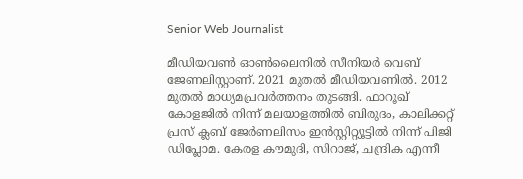Senior Web Journalist

മീഡിയവൺ ഓൺലൈനിൽ സീനിയർ വെബ് ജേണലിസ്റ്റാണ്. 2021 മുതൽ മീഡിയവണിൽ. 2012 മുതൽ മാധ്യമപ്രവർത്തനം തുടങ്ങി. ഫാറൂഖ് കോളജിൽ നിന്ന് മലയാളത്തിൽ ബിരുദം, കാലിക്കറ്റ് പ്രസ് ക്ലബ് ജേർണലിസം ഇൻസ്റ്റിറ്റ്യൂട്ടിൽ നിന്ന് പിജി ഡിപ്ലോമ. കേരള കൗമുദി, സിറാജ്, ചന്ദ്രിക എന്നീ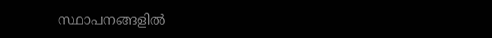സ്ഥാപനങ്ങളിൽ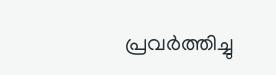പ്രവർത്തിച്ചു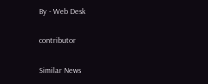By - Web Desk

contributor

Similar News